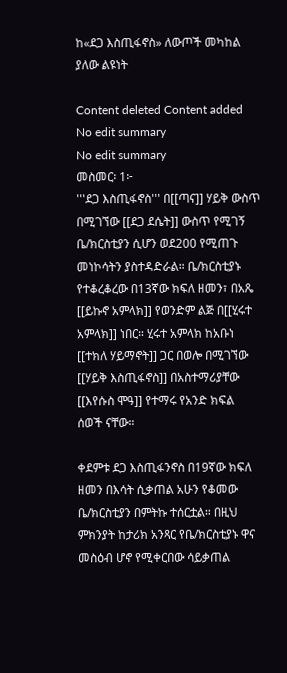ከ«ደጋ እስጢፋኖስ» ለውጦች መካከል ያለው ልዩነት

Content deleted Content added
No edit summary
No edit summary
መስመር፡ 1፦
'''ደጋ እስጢፋኖስ''' በ[[ጣና]] ሃይቅ ውስጥ በሚገኘው [[ደጋ ደሴት]] ውስጥ የሚገኝ ቤ/ክርስቲያን ሲሆን ወደ200 የሚጠጉ መነኮሳትን ያስተዳድራል። ቤ/ክርስቲያኑ የተቆረቆረው በ13ኛው ክፍለ ዘመን፣ በአጼ [[ይኩኖ አምላክ]] የወንድም ልጅ በ[[ሂሩተ አምላክ]] ነበር። ሂሩተ አምላክ ከአቡነ [[ተክለ ሃይማኖት]] ጋር በወሎ በሚገኘው [[ሃይቅ እስጢፋኖስ]] በአስተማሪያቸው [[እየሱስ ሞዓ]] የተማሩ የአንድ ክፍል ሰወች ናቸው።

ቀደምቱ ደጋ እስጢፋንኖስ በ19ኛው ክፍለ ዘመን በእሳት ሲቃጠል አሁን የቆመው ቤ/ክርስቲያን በምትኩ ተሰርቷል። በዚህ ምክንያት ከታሪክ አንጻር የቤ/ክርስቲያኑ ዋና መስዕብ ሆኖ የሚቀርበው ሳይቃጠል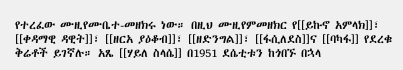የተረፈው ሙዚየሙቤተ-መዘክሩ ነው። በዚህ ሙዚየምመዘክር የ[[ይኩኖ አምላክ]]፣ [[ቀዳማዊ ዳዊት]]፣ [[ዘርአ ያዕቆብ]]፣ [[ዘድንግል]]፣ [[ፋሲለደስ]]ና [[ባካፋ]] የደረቁ ቅሬቶች ይገኛሉ። አጼ [[ሃይለ ስላሴ]] በ1951 ደሴቲቱን ከጎበኙ በኋላ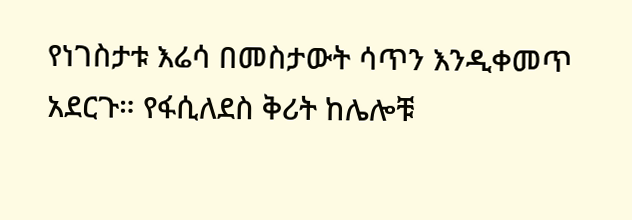የነገስታቱ እሬሳ በመስታውት ሳጥን እንዲቀመጥ አደርጉ። የፋሲለደስ ቅሪት ከሌሎቹ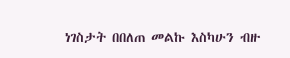ነገስታት በበለጠ መልኩ እስካሁን ብዙ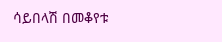ሳይበላሽ በመቆየቱ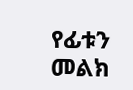የፊቱን መልክ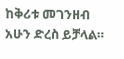ከቅሪቱ መገንዘብ አሁን ድረስ ይቻላል።